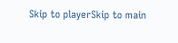Skip to playerSkip to main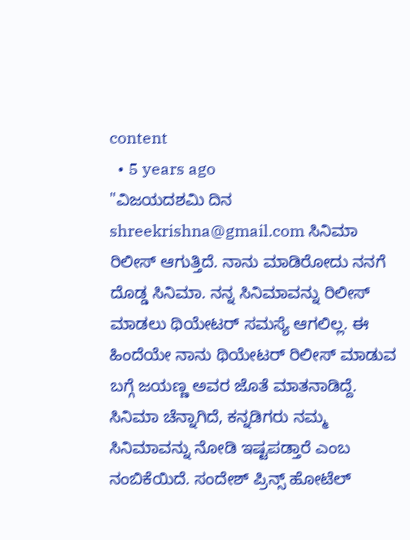content
  • 5 years ago
"ವಿಜಯದಶಮಿ ದಿನ shreekrishna@gmail.com ಸಿನಿಮಾ ರಿಲೀಸ್ ಆಗುತ್ತಿದೆ. ನಾನು ಮಾಡಿರೋದು ನನಗೆ ದೊಡ್ಡ ಸಿನಿಮಾ. ನನ್ನ ಸಿನಿಮಾವನ್ನು ರಿಲೀಸ್ ಮಾಡಲು ಥಿಯೇಟರ್ ಸಮಸ್ಯೆ ಆಗಲಿಲ್ಲ. ಈ ಹಿಂದೆಯೇ ನಾನು ಥಿಯೇಟರ್ ರಿಲೀಸ್ ಮಾಡುವ ಬಗ್ಗೆ ಜಯಣ್ಣ ಅವರ ಜೊತೆ ಮಾತನಾಡಿದ್ದೆ. ಸಿನಿಮಾ ಚೆನ್ನಾಗಿದೆ, ಕನ್ನಡಿಗರು ನಮ್ಮ ಸಿನಿಮಾವನ್ನು ನೋಡಿ ಇಷ್ಟಪಡ್ತಾರೆ ಎಂಬ ನಂಬಿಕೆಯಿದೆ. ಸಂದೇಶ್ ಪ್ರಿನ್ಸ್ ಹೋಟೆಲ್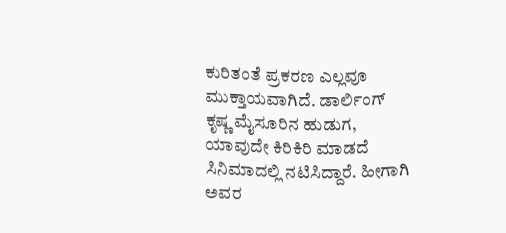ಕುರಿತಂತೆ ಪ್ರಕರಣ ಎಲ್ಲವೂ ಮುಕ್ತಾಯವಾಗಿದೆ. ಡಾರ್ಲಿಂಗ್ ಕೃಷ್ಣ ಮೈಸೂರಿನ ಹುಡುಗ, ಯಾವುದೇ ಕಿರಿಕಿರಿ ಮಾಡದೆ ಸಿನಿಮಾದಲ್ಲಿ ನಟಿಸಿದ್ದಾರೆ. ಹೀಗಾಗಿ ಅವರ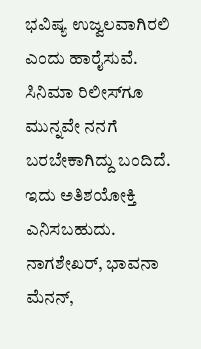ಭವಿಷ್ಯ ಉಜ್ವಲವಾಗಿರಲಿ ಎಂದು ಹಾರೈಸುವೆ. ಸಿನಿಮಾ ರಿಲೀಸ್‌ಗೂ ಮುನ್ನವೇ ನನಗೆ ಬರಬೇಕಾಗಿದ್ದು ಬಂದಿದೆ. ಇದು ಅತಿಶಯೋಕ್ತಿ ಎನಿಸಬಹುದು. ನಾಗಶೇಖರ್, ಭಾವನಾ ಮೆನನ್,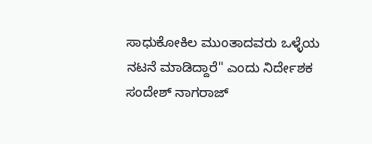ಸಾಧುಕೋಕಿಲ ಮುಂತಾದವರು ಒಳ್ಳೆಯ ನಟನೆ ಮಾಡಿದ್ದಾರೆ" ಎಂದು ನಿರ್ದೇಶಕ ಸಂದೇಶ್ ನಾಗರಾಜ್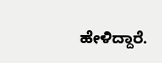ಹೇಳಿದ್ದಾರೆ.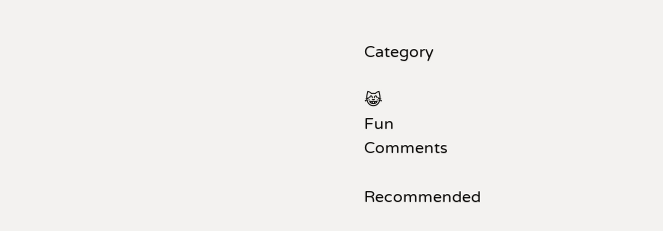Category

😹
Fun
Comments

Recommended